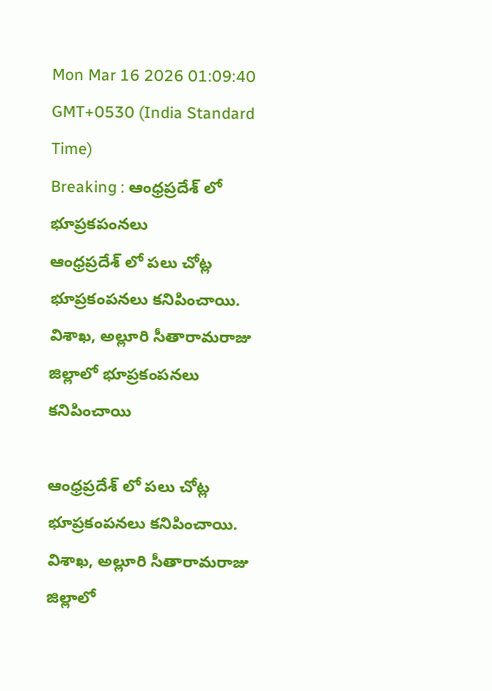Mon Mar 16 2026 01:09:40 GMT+0530 (India Standard Time)
Breaking : ఆంధ్రప్రదేశ్ లో భూప్రకపంనలు
ఆంధ్రప్రదేశ్ లో పలు చోట్ల భూప్రకంపనలు కనిపించాయి. విశాఖ, అల్లూరి సీతారామరాజు జిల్లాలో భూప్రకంపనలు కనిపించాయి

ఆంధ్రప్రదేశ్ లో పలు చోట్ల భూప్రకంపనలు కనిపించాయి. విశాఖ, అల్లూరి సీతారామరాజు జిల్లాలో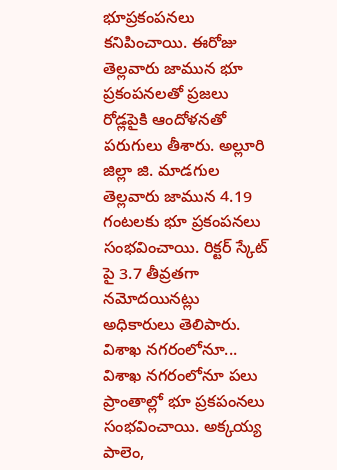భూప్రకంపనలు కనిపించాయి. ఈరోజు తెల్లవారు జామున భూ ప్రకంపనలతో ప్రజలు రోడ్లపైకి ఆందోళనతో పరుగులు తీశారు. అల్లూరి జిల్లా జి. మాడగుల తెల్లవారు జామున 4.19 గంటలకు భూ ప్రకంపనలు సంభవించాయి. రిక్టర్ స్కేట్ పై 3.7 తీవ్రతగా నమోదయినట్లు అధికారులు తెలిపారు.
విశాఖ నగరంలోనూ...
విశాఖ నగరంలోనూ పలు ప్రాంతాల్లో భూ ప్రకపంనలు సంభవించాయి. అక్కయ్య పాలెం,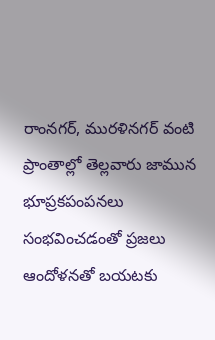రాంనగర్, మురళినగర్ వంటి ప్రాంతాల్లో తెల్లవారు జామున భూప్రకపంపనలు సంభవించడంతో ప్రజలు ఆందోళనతో బయటకు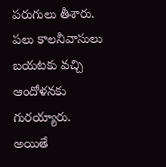పరుగులు తీశారు. పలు కాలనీవాసులు బయటకు వచ్చి ఆందోళనకు గురయ్యారు. అయితే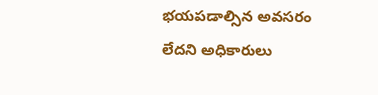భయపడాల్సిన అవసరం లేదని అధికారులు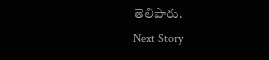తెలిపారు.
Next Story